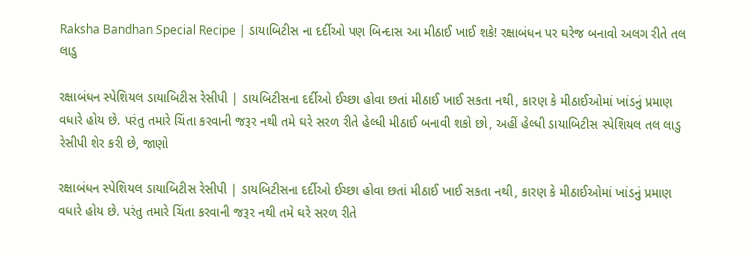Raksha Bandhan Special Recipe | ડાયાબિટીસ ના દર્દીઓ પણ બિન્દાસ આ મીઠાઈ ખાઈ શકે! રક્ષાબંધન પર ઘરેજ બનાવો અલગ રીતે તલ લાડુ

રક્ષાબંધન સ્પેશિયલ ડાયાબિટીસ રેસીપી | ડાયબિટીસના દર્દીઓ ઈચ્છા હોવા છતાં મીઠાઈ ખાઈ સકતા નથી, કારણ કે મીઠાઈઓમાં ખાંડનું પ્રમાણ વધારે હોય છે. પરંતુ તમારે ચિંતા કરવાની જરૂર નથી તમે ઘરે સરળ રીતે હેલ્ધી મીઠાઈ બનાવી શકો છો, અહીં હેલ્ધી ડાયાબિટીસ સ્પેશિયલ તલ લાડુ રેસીપી શેર કરી છે, જાણો

રક્ષાબંધન સ્પેશિયલ ડાયાબિટીસ રેસીપી | ડાયબિટીસના દર્દીઓ ઈચ્છા હોવા છતાં મીઠાઈ ખાઈ સકતા નથી, કારણ કે મીઠાઈઓમાં ખાંડનું પ્રમાણ વધારે હોય છે. પરંતુ તમારે ચિંતા કરવાની જરૂર નથી તમે ઘરે સરળ રીતે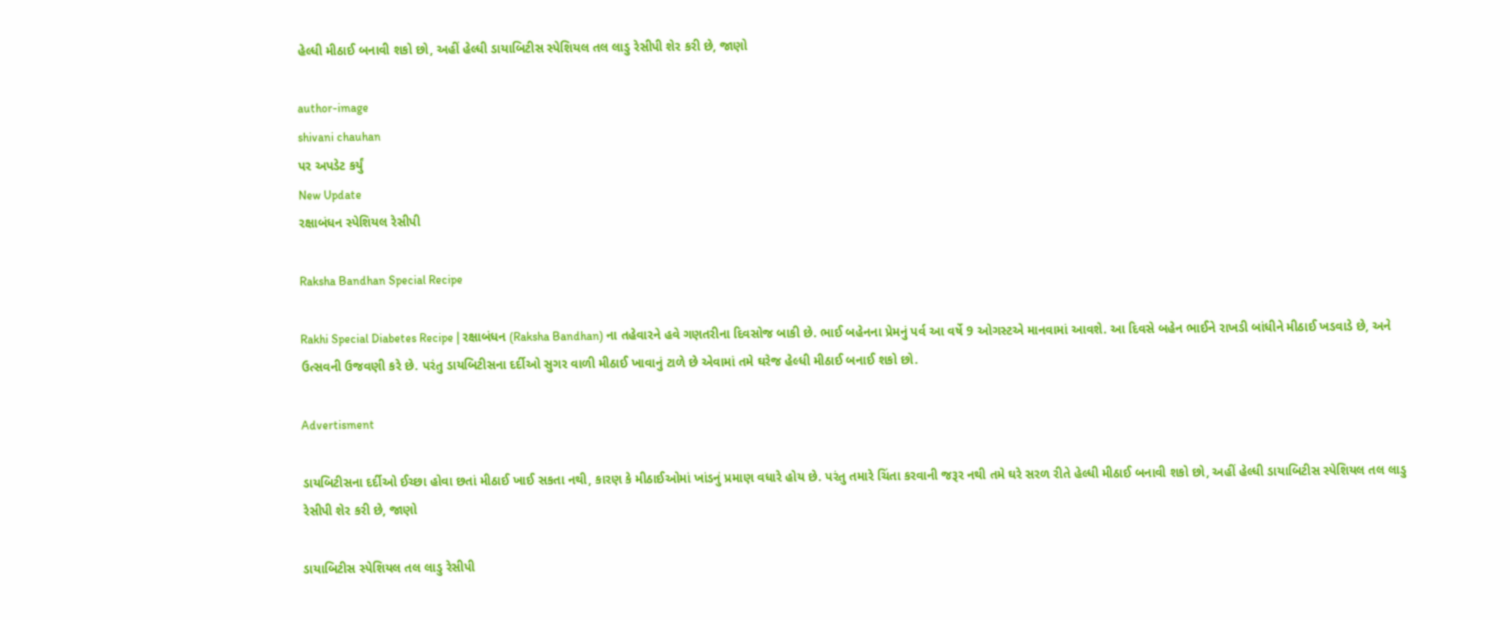હેલ્ધી મીઠાઈ બનાવી શકો છો, અહીં હેલ્ધી ડાયાબિટીસ સ્પેશિયલ તલ લાડુ રેસીપી શેર કરી છે, જાણો

author-image
shivani chauhan
પર અપડેટ કર્યું
New Update
રક્ષાબંધન સ્પેશિયલ રેસીપી

Raksha Bandhan Special Recipe

Rakhi Special Diabetes Recipe | રક્ષાબંધન (Raksha Bandhan) ના તહેવારને હવે ગણતરીના દિવસોજ બાકી છે. ભાઈ બહેનના પ્રેમનું પર્વ આ વર્ષે 9 ઓગસ્ટએ માનવામાં આવશે. આ દિવસે બહેન ભાઈને રાખડી બાંધીને મીઠાઈ ખડવાડે છે, અને ઉત્સવની ઉજવણી કરે છે. પરંતુ ડાયબિટીસના દર્દીઓ સુગર વાળી મીઠાઈ ખાવાનું ટાળે છે એવામાં તમે ઘરેજ હેલ્ધી મીઠાઈ બનાઈ શકો છો.

Advertisment

ડાયબિટીસના દર્દીઓ ઈચ્છા હોવા છતાં મીઠાઈ ખાઈ સકતા નથી, કારણ કે મીઠાઈઓમાં ખાંડનું પ્રમાણ વધારે હોય છે. પરંતુ તમારે ચિંતા કરવાની જરૂર નથી તમે ઘરે સરળ રીતે હેલ્ધી મીઠાઈ બનાવી શકો છો, અહીં હેલ્ધી ડાયાબિટીસ સ્પેશિયલ તલ લાડુ રેસીપી શેર કરી છે, જાણો

ડાયાબિટીસ સ્પેશિયલ તલ લાડુ રેસીપી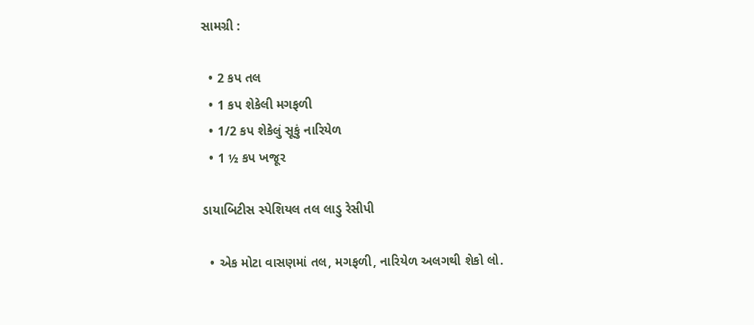સામગ્રી :

  • 2 કપ તલ
  • 1 કપ શેકેલી મગફળી
  • 1/2 કપ શેકેલું સૂકું નારિયેળ
  • 1 ½ કપ ખજૂર

ડાયાબિટીસ સ્પેશિયલ તલ લાડુ રેસીપી

  • એક મોટા વાસણમાં તલ, મગફળી, નારિયેળ અલગથી શેકો લો.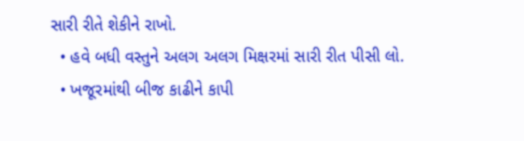સારી રીતે શેકીને રાખો.
  • હવે બધી વસ્તુને અલગ અલગ મિક્ષરમાં સારી રીત પીસી લો.
  • ખજૂરમાંથી બીજ કાઢીને કાપી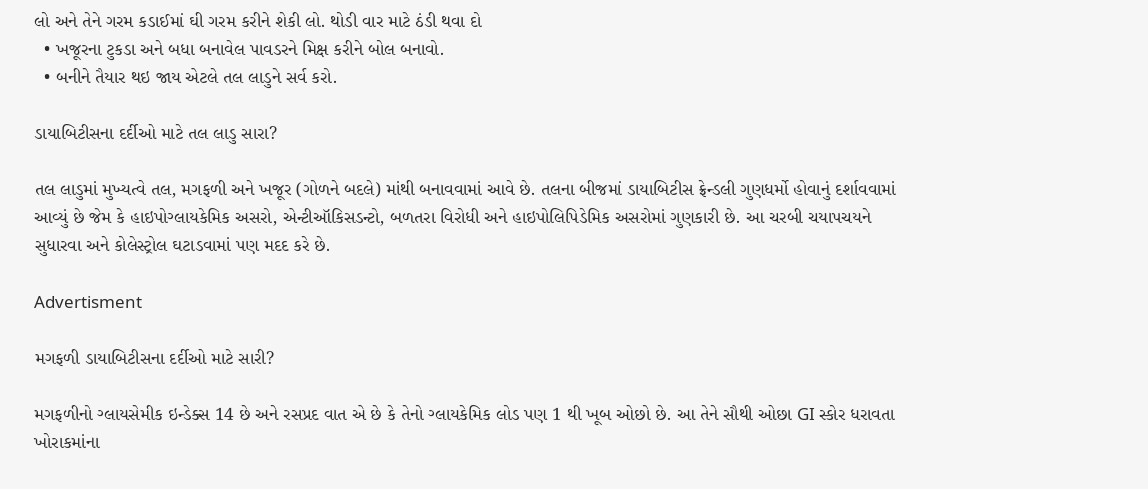લો અને તેને ગરમ કડાઈમાં ઘી ગરમ કરીને શેકી લો. થોડી વાર માટે ઠંડી થવા દો
  • ખજૂરના ટુકડા અને બધા બનાવેલ પાવડરને મિક્ષ કરીને બોલ બનાવો.
  • બનીને તૈયાર થઇ જાય એટલે તલ લાડુને સર્વ કરો.

ડાયાબિટીસના દર્દીઓ માટે તલ લાડુ સારા?

તલ લાડુમાં મુખ્યત્વે તલ, મગફળી અને ખજૂર (ગોળને બદલે) માંથી બનાવવામાં આવે છે. તલના બીજમાં ડાયાબિટીસ ફ્રેન્ડલી ગુણધર્મો હોવાનું દર્શાવવામાં આવ્યું છે જેમ કે હાઇપોગ્લાયકેમિક અસરો, એન્ટીઑકિસડન્ટો, બળતરા વિરોધી અને હાઇપોલિપિડેમિક અસરોમાં ગુણકારી છે. આ ચરબી ચયાપચયને સુધારવા અને કોલેસ્ટ્રોલ ઘટાડવામાં પણ મદદ કરે છે.

Advertisment

મગફળી ડાયાબિટીસના દર્દીઓ માટે સારી?

મગફળીનો ગ્લાયસેમીક ઇન્ડેક્સ 14 છે અને રસપ્રદ વાત એ છે કે તેનો ગ્લાયકેમિક લોડ પણ 1 થી ખૂબ ઓછો છે. આ તેને સૌથી ઓછા GI સ્કોર ધરાવતા ખોરાકમાંના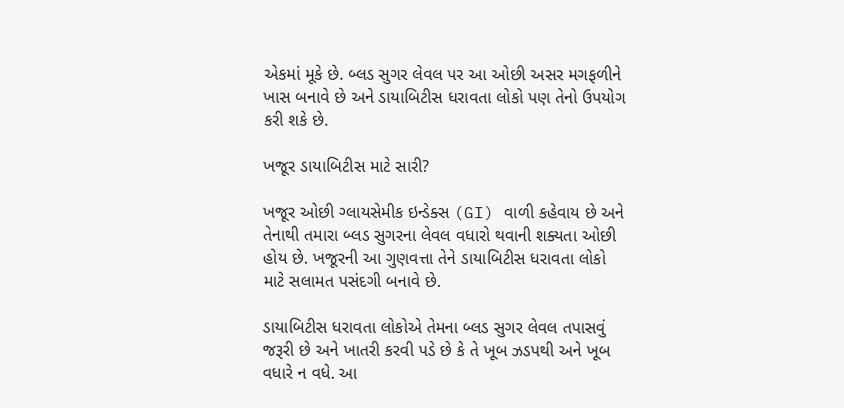એકમાં મૂકે છે. બ્લડ સુગર લેવલ પર આ ઓછી અસર મગફળીને ખાસ બનાવે છે અને ડાયાબિટીસ ધરાવતા લોકો પણ તેનો ઉપયોગ કરી શકે છે.

ખજૂર ડાયાબિટીસ માટે સારી?

ખજૂર ઓછી ગ્લાયસેમીક ઇન્ડેક્સ (GI) વાળી કહેવાય છે અને તેનાથી તમારા બ્લડ સુગરના લેવલ વધારો થવાની શક્યતા ઓછી હોય છે. ખજૂરની આ ગુણવત્તા તેને ડાયાબિટીસ ધરાવતા લોકો માટે સલામત પસંદગી બનાવે છે.

ડાયાબિટીસ ધરાવતા લોકોએ તેમના બ્લડ સુગર લેવલ તપાસવું જરૂરી છે અને ખાતરી કરવી પડે છે કે તે ખૂબ ઝડપથી અને ખૂબ વધારે ન વધે. આ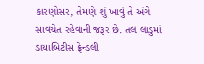કારણોસર, તેમણે શું ખાવું તે અંગે સાવચેત રહેવાની જરૂર છે. તલ લાડુમાં ડાયાબિટીસ ફ્રેન્ડલી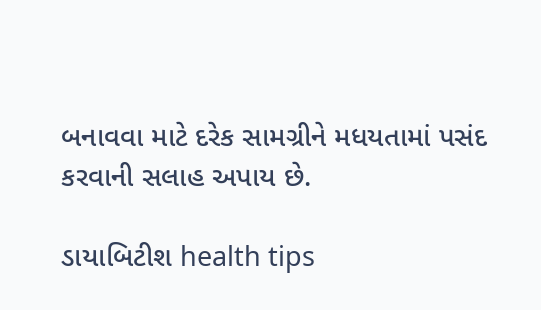બનાવવા માટે દરેક સામગ્રીને મધયતામાં પસંદ કરવાની સલાહ અપાય છે.

ડાયાબિટીશ health tips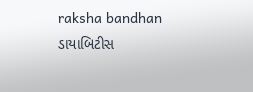raksha bandhan ડાયાબિટીસ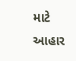માટે આહાર